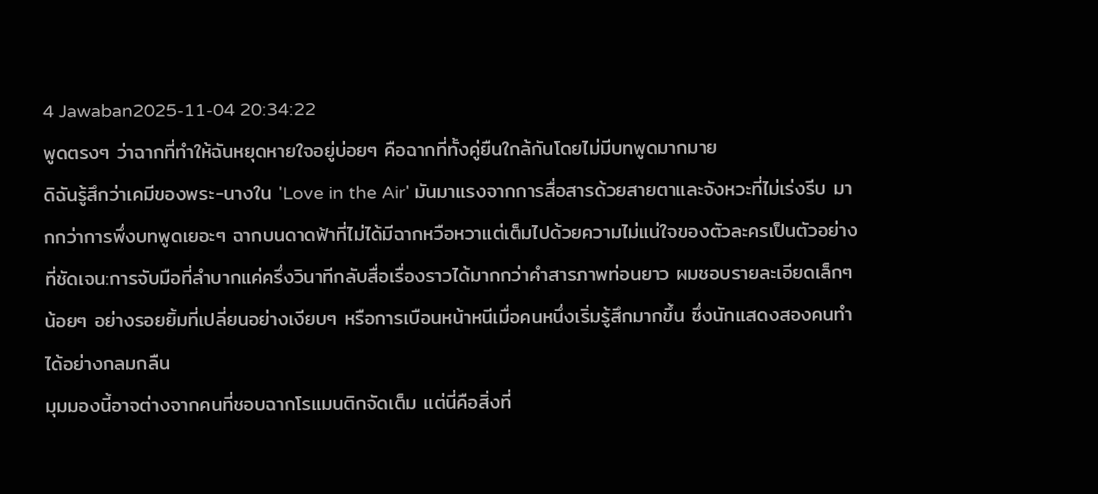4 Jawaban2025-11-04 20:34:22
พูดตรงๆ ว่าฉากที่ทำให้ฉันหยุดหายใจอยู่บ่อยๆ คือฉากที่ทั้งคู่ยืนใกล้กันโดยไม่มีบทพูดมากมาย
ดิฉันรู้สึกว่าเคมีของพระ-นางใน 'Love in the Air' มันมาแรงจากการสื่อสารด้วยสายตาและจังหวะที่ไม่เร่งรีบ มากกว่าการพึ่งบทพูดเยอะๆ ฉากบนดาดฟ้าที่ไม่ได้มีฉากหวือหวาแต่เต็มไปด้วยความไม่แน่ใจของตัวละครเป็นตัวอย่างที่ชัดเจน:การจับมือที่ลำบากแค่ครึ่งวินาทีกลับสื่อเรื่องราวได้มากกว่าคำสารภาพท่อนยาว ผมชอบรายละเอียดเล็กๆ น้อยๆ อย่างรอยยิ้มที่เปลี่ยนอย่างเงียบๆ หรือการเบือนหน้าหนีเมื่อคนหนึ่งเริ่มรู้สึกมากขึ้น ซึ่งนักแสดงสองคนทำได้อย่างกลมกลืน
มุมมองนี้อาจต่างจากคนที่ชอบฉากโรแมนติกจัดเต็ม แต่นี่คือสิ่งที่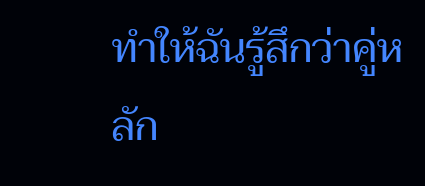ทำให้ฉันรู้สึกว่าคู่หลัก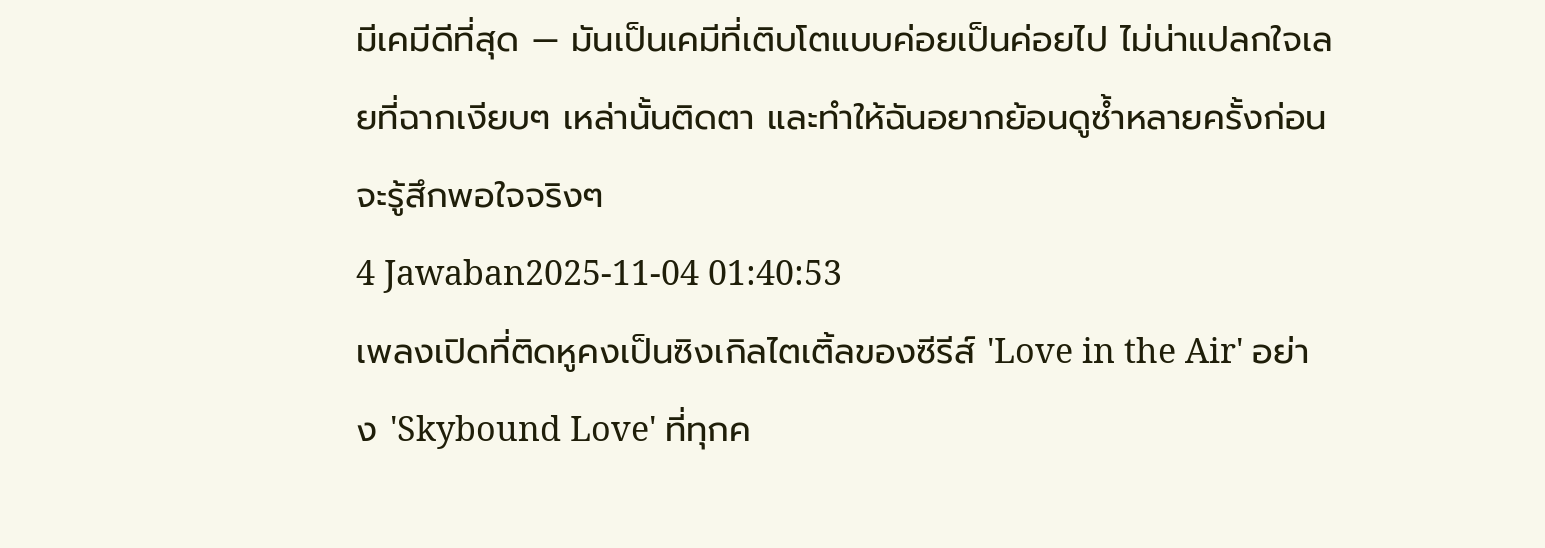มีเคมีดีที่สุด — มันเป็นเคมีที่เติบโตแบบค่อยเป็นค่อยไป ไม่น่าแปลกใจเลยที่ฉากเงียบๆ เหล่านั้นติดตา และทำให้ฉันอยากย้อนดูซ้ำหลายครั้งก่อนจะรู้สึกพอใจจริงๆ
4 Jawaban2025-11-04 01:40:53
เพลงเปิดที่ติดหูคงเป็นซิงเกิลไตเติ้ลของซีรีส์ 'Love in the Air' อย่าง 'Skybound Love' ที่ทุกค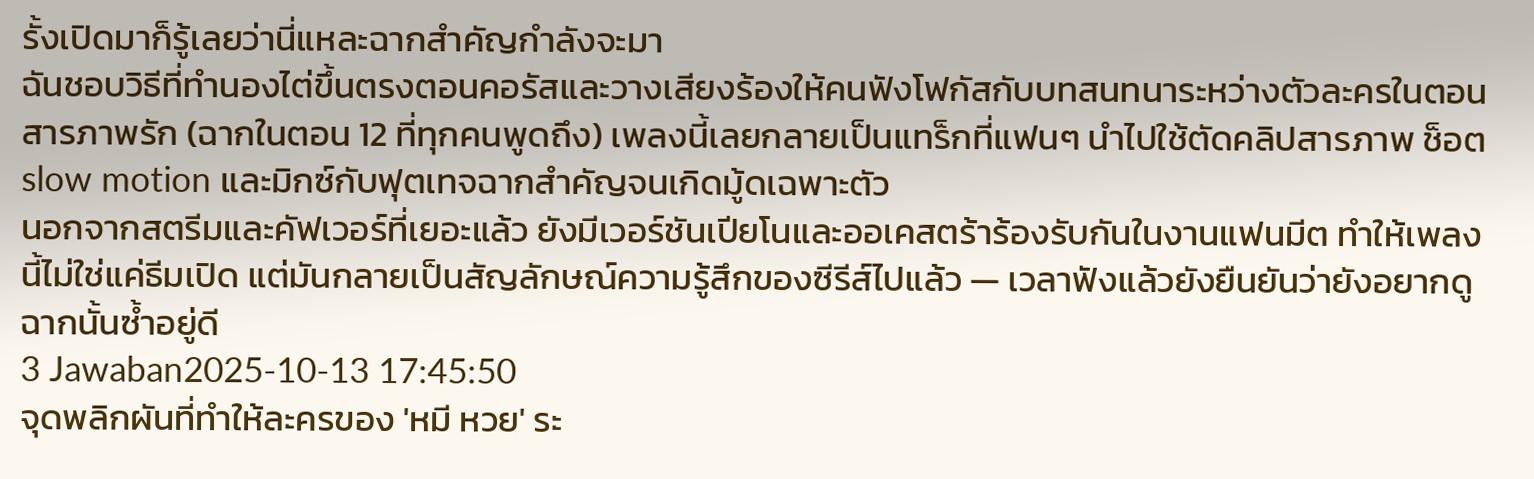รั้งเปิดมาก็รู้เลยว่านี่แหละฉากสำคัญกำลังจะมา
ฉันชอบวิธีที่ทำนองไต่ขึ้นตรงตอนคอรัสและวางเสียงร้องให้คนฟังโฟกัสกับบทสนทนาระหว่างตัวละครในตอนสารภาพรัก (ฉากในตอน 12 ที่ทุกคนพูดถึง) เพลงนี้เลยกลายเป็นแทร็กที่แฟนๆ นำไปใช้ตัดคลิปสารภาพ ช็อต slow motion และมิกซ์กับฟุตเทจฉากสำคัญจนเกิดมู้ดเฉพาะตัว
นอกจากสตรีมและคัฟเวอร์ที่เยอะแล้ว ยังมีเวอร์ชันเปียโนและออเคสตร้าร้องรับกันในงานแฟนมีต ทำให้เพลงนี้ไม่ใช่แค่ธีมเปิด แต่มันกลายเป็นสัญลักษณ์ความรู้สึกของซีรีส์ไปแล้ว — เวลาฟังแล้วยังยืนยันว่ายังอยากดูฉากนั้นซ้ำอยู่ดี
3 Jawaban2025-10-13 17:45:50
จุดพลิกผันที่ทำให้ละครของ 'หมี หวย' ระ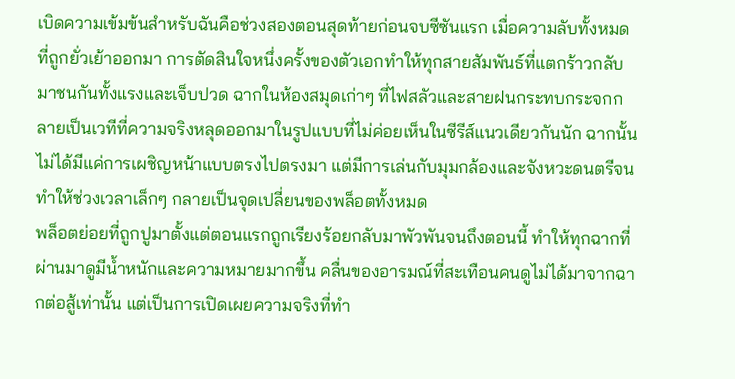เบิดความเข้มข้นสำหรับฉันคือช่วงสองตอนสุดท้ายก่อนจบซีซันแรก เมื่อความลับทั้งหมดที่ถูกยั่วเย้าออกมา การตัดสินใจหนึ่งครั้งของตัวเอกทำให้ทุกสายสัมพันธ์ที่แตกร้าวกลับมาชนกันทั้งแรงและเจ็บปวด ฉากในห้องสมุดเก่าๆ ที่ไฟสลัวและสายฝนกระทบกระจกกลายเป็นเวทีที่ความจริงหลุดออกมาในรูปแบบที่ไม่ค่อยเห็นในซีรีส์แนวเดียวกันนัก ฉากนั้นไม่ได้มีแค่การเผชิญหน้าแบบตรงไปตรงมา แต่มีการเล่นกับมุมกล้องและจังหวะดนตรีจนทำให้ช่วงเวลาเล็กๆ กลายเป็นจุดเปลี่ยนของพล็อตทั้งหมด
พล็อตย่อยที่ถูกปูมาตั้งแต่ตอนแรกถูกเรียงร้อยกลับมาพัวพันจนถึงตอนนี้ ทำให้ทุกฉากที่ผ่านมาดูมีน้ำหนักและความหมายมากขึ้น คลื่นของอารมณ์ที่สะเทือนคนดูไม่ได้มาจากฉากต่อสู้เท่านั้น แต่เป็นการเปิดเผยความจริงที่ทำ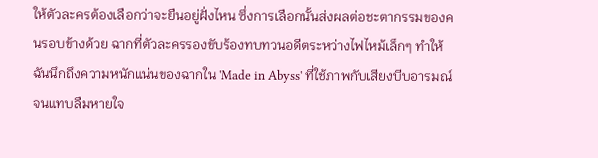ให้ตัวละครต้องเลือกว่าจะยืนอยู่ฝั่งไหน ซึ่งการเลือกนั้นส่งผลต่อชะตากรรมของคนรอบข้างด้วย ฉากที่ตัวละครรองขับร้องทบทวนอดีตระหว่างไฟไหม้เล็กๆ ทำให้ฉันนึกถึงความหนักแน่นของฉากใน 'Made in Abyss' ที่ใช้ภาพกับเสียงบีบอารมณ์จนแทบลืมหายใจ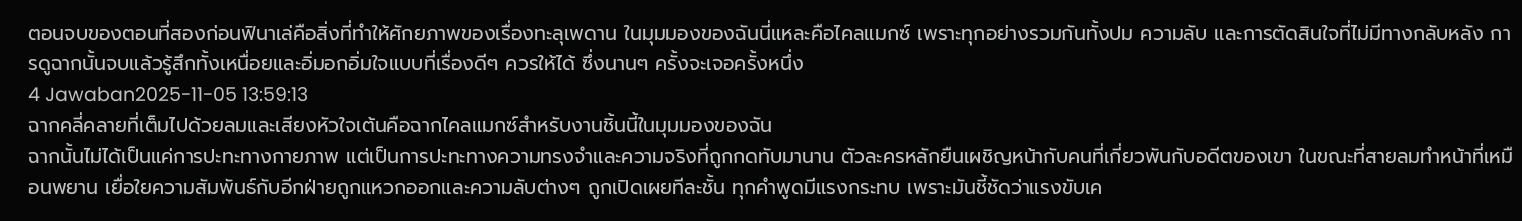ตอนจบของตอนที่สองก่อนฟินาเล่คือสิ่งที่ทำให้ศักยภาพของเรื่องทะลุเพดาน ในมุมมองของฉันนี่แหละคือไคลแมกซ์ เพราะทุกอย่างรวมกันทั้งปม ความลับ และการตัดสินใจที่ไม่มีทางกลับหลัง การดูฉากนั้นจบแล้วรู้สึกทั้งเหนื่อยและอิ่มอกอิ่มใจแบบที่เรื่องดีๆ ควรให้ได้ ซึ่งนานๆ ครั้งจะเจอครั้งหนึ่ง
4 Jawaban2025-11-05 13:59:13
ฉากคลี่คลายที่เต็มไปด้วยลมและเสียงหัวใจเต้นคือฉากไคลแมกซ์สำหรับงานชิ้นนี้ในมุมมองของฉัน
ฉากนั้นไม่ได้เป็นแค่การปะทะทางกายภาพ แต่เป็นการปะทะทางความทรงจำและความจริงที่ถูกกดทับมานาน ตัวละครหลักยืนเผชิญหน้ากับคนที่เกี่ยวพันกับอดีตของเขา ในขณะที่สายลมทำหน้าที่เหมือนพยาน เยื่อใยความสัมพันธ์กับอีกฝ่ายถูกแหวกออกและความลับต่างๆ ถูกเปิดเผยทีละชั้น ทุกคำพูดมีแรงกระทบ เพราะมันชี้ชัดว่าแรงขับเค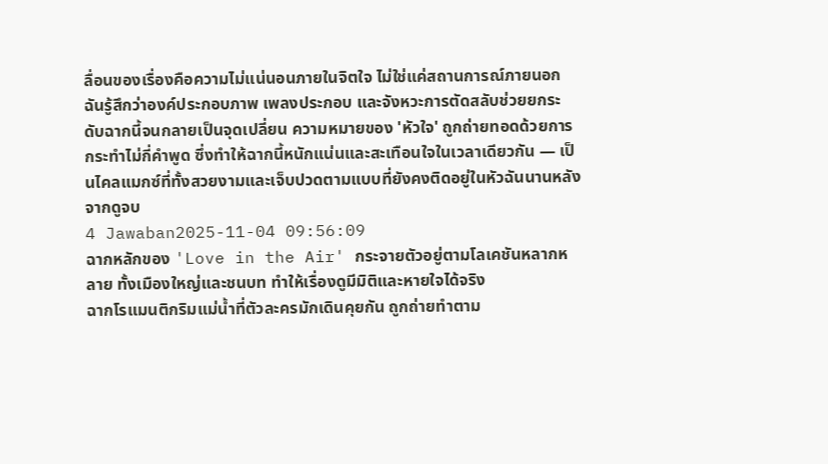ลื่อนของเรื่องคือความไม่แน่นอนภายในจิตใจ ไม่ใช่แค่สถานการณ์ภายนอก
ฉันรู้สึกว่าองค์ประกอบภาพ เพลงประกอบ และจังหวะการตัดสลับช่วยยกระดับฉากนี้จนกลายเป็นจุดเปลี่ยน ความหมายของ 'หัวใจ' ถูกถ่ายทอดด้วยการกระทำไม่กี่คำพูด ซึ่งทำให้ฉากนี้หนักแน่นและสะเทือนใจในเวลาเดียวกัน — เป็นไคลแมกซ์ที่ทั้งสวยงามและเจ็บปวดตามแบบที่ยังคงติดอยู่ในหัวฉันนานหลังจากดูจบ
4 Jawaban2025-11-04 09:56:09
ฉากหลักของ 'Love in the Air' กระจายตัวอยู่ตามโลเคชันหลากหลาย ทั้งเมืองใหญ่และชนบท ทำให้เรื่องดูมีมิติและหายใจได้จริง
ฉากโรแมนติกริมแม่น้ำที่ตัวละครมักเดินคุยกัน ถูกถ่ายทำตาม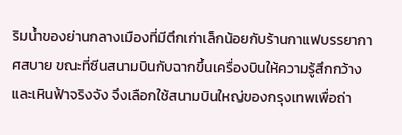ริมน้ำของย่านกลางเมืองที่มีตึกเก่าเล็กน้อยกับร้านกาแฟบรรยากาศสบาย ขณะที่ซีนสนามบินกับฉากขึ้นเครื่องบินให้ความรู้สึกกว้างและเหินฟ้าจริงจัง จึงเลือกใช้สนามบินใหญ่ของกรุงเทพเพื่อถ่า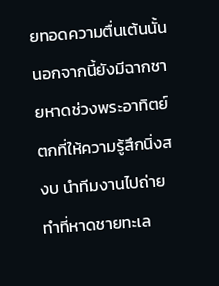ยทอดความตื่นเต้นนั้น
นอกจากนี้ยังมีฉากชายหาดช่วงพระอาทิตย์ตกที่ให้ความรู้สึกนิ่งสงบ นำทีมงานไปถ่ายทำที่หาดชายทะเล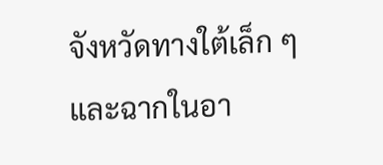จังหวัดทางใต้เล็ก ๆ และฉากในอา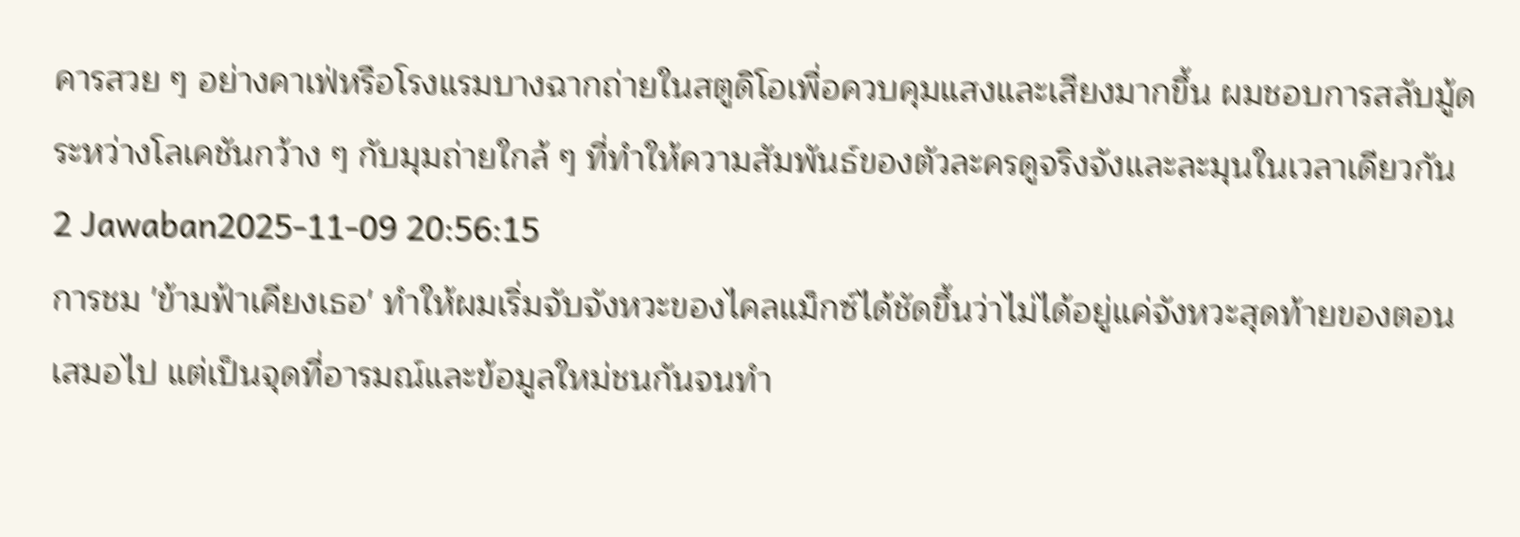คารสวย ๆ อย่างคาเฟ่หรือโรงแรมบางฉากถ่ายในสตูดิโอเพื่อควบคุมแสงและเสียงมากขึ้น ผมชอบการสลับมู้ดระหว่างโลเคชันกว้าง ๆ กับมุมถ่ายใกล้ ๆ ที่ทำให้ความสัมพันธ์ของตัวละครดูจริงจังและละมุนในเวลาเดียวกัน
2 Jawaban2025-11-09 20:56:15
การชม 'ข้ามฟ้าเคียงเธอ' ทำให้ผมเริ่มจับจังหวะของไคลแม็กซ์ได้ชัดขึ้นว่าไม่ได้อยู่แค่จังหวะสุดท้ายของตอนเสมอไป แต่เป็นจุดที่อารมณ์และข้อมูลใหม่ชนกันจนทำ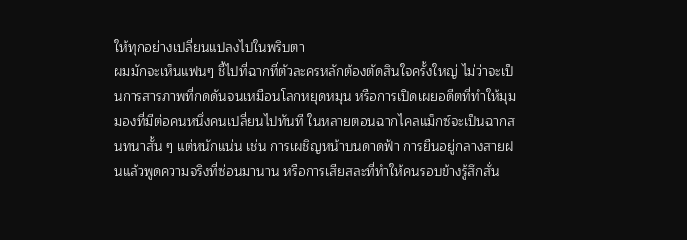ให้ทุกอย่างเปลี่ยนแปลงไปในพริบตา
ผมมักจะเห็นแฟนๆ ชี้ไปที่ฉากที่ตัวละครหลักต้องตัดสินใจครั้งใหญ่ ไม่ว่าจะเป็นการสารภาพที่กดดันจนเหมือนโลกหยุดหมุน หรือการเปิดเผยอดีตที่ทำให้มุมมองที่มีต่อคนหนึ่งคนเปลี่ยนไปทันที ในหลายตอนฉากไคลแม็กซ์จะเป็นฉากสนทนาสั้น ๆ แต่หนักแน่น เช่น การเผชิญหน้าบนดาดฟ้า การยืนอยู่กลางสายฝนแล้วพูดความจริงที่ซ่อนมานาน หรือการเสียสละที่ทำให้คนรอบข้างรู้สึกสั่น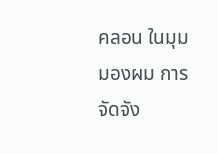คลอน ในมุมมองผม การจัดจัง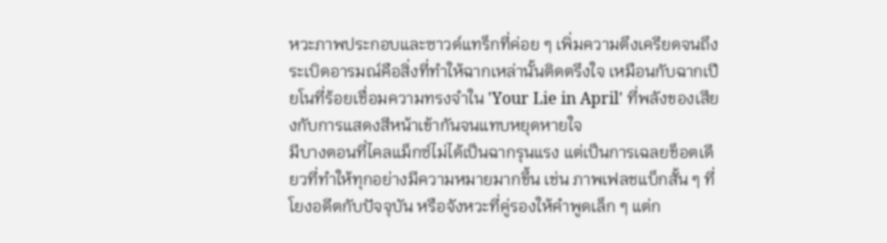หวะภาพประกอบและซาวด์แทร็กที่ค่อย ๆ เพิ่มความตึงเครียดจนถึงระเบิดอารมณ์คือสิ่งที่ทำให้ฉากเหล่านั้นติดตรึงใจ เหมือนกับฉากเปียโนที่ร้อยเชื่อมความทรงจำใน 'Your Lie in April' ที่พลังของเสียงกับการแสดงสีหน้าเข้ากันจนแทบหยุดหายใจ
มีบางตอนที่ไคลแม็กซ์ไม่ได้เป็นฉากรุนแรง แต่เป็นการเฉลยช็อตเดียวที่ทำให้ทุกอย่างมีความหมายมากขึ้น เช่น ภาพเฟลชแบ็กสั้น ๆ ที่โยงอดีตกับปัจจุบัน หรือจังหวะที่คู่รองให้คำพูดเล็ก ๆ แต่ก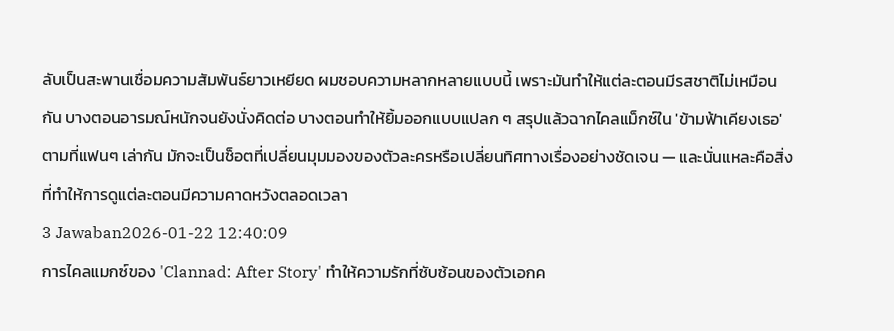ลับเป็นสะพานเชื่อมความสัมพันธ์ยาวเหยียด ผมชอบความหลากหลายแบบนี้ เพราะมันทำให้แต่ละตอนมีรสชาติไม่เหมือนกัน บางตอนอารมณ์หนักจนยังนั่งคิดต่อ บางตอนทำให้ยิ้มออกแบบแปลก ๆ สรุปแล้วฉากไคลแม็กซ์ใน 'ข้ามฟ้าเคียงเธอ' ตามที่แฟนๆ เล่ากัน มักจะเป็นช็อตที่เปลี่ยนมุมมองของตัวละครหรือเปลี่ยนทิศทางเรื่องอย่างชัดเจน — และนั่นแหละคือสิ่งที่ทำให้การดูแต่ละตอนมีความคาดหวังตลอดเวลา
3 Jawaban2026-01-22 12:40:09
การไคลแมกซ์ของ 'Clannad: After Story' ทำให้ความรักที่ซับซ้อนของตัวเอกค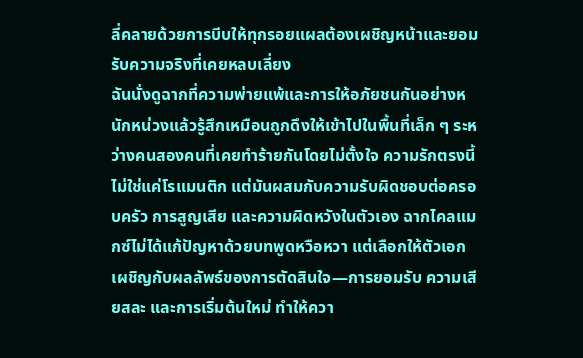ลี่คลายด้วยการบีบให้ทุกรอยแผลต้องเผชิญหน้าและยอมรับความจริงที่เคยหลบเลี่ยง
ฉันนั่งดูฉากที่ความพ่ายแพ้และการให้อภัยชนกันอย่างหนักหน่วงแล้วรู้สึกเหมือนถูกดึงให้เข้าไปในพื้นที่เล็ก ๆ ระหว่างคนสองคนที่เคยทำร้ายกันโดยไม่ตั้งใจ ความรักตรงนี้ไม่ใช่แค่โรแมนติก แต่มันผสมกับความรับผิดชอบต่อครอบครัว การสูญเสีย และความผิดหวังในตัวเอง ฉากไคลแมกซ์ไม่ได้แก้ปัญหาด้วยบทพูดหวือหวา แต่เลือกให้ตัวเอกเผชิญกับผลลัพธ์ของการตัดสินใจ—การยอมรับ ความเสียสละ และการเริ่มต้นใหม่ ทำให้ควา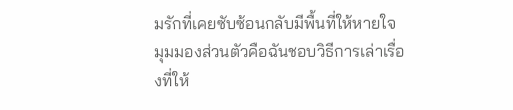มรักที่เคยซับซ้อนกลับมีพื้นที่ให้หายใจ
มุมมองส่วนตัวคือฉันชอบวิธีการเล่าเรื่องที่ให้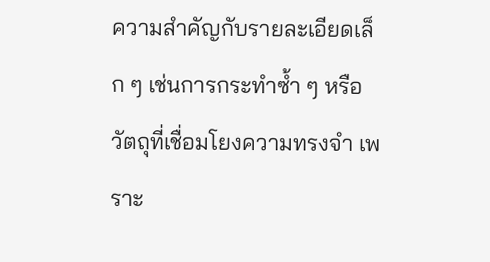ความสำคัญกับรายละเอียดเล็ก ๆ เช่นการกระทำซ้ำ ๆ หรือวัตถุที่เชื่อมโยงความทรงจำ เพราะ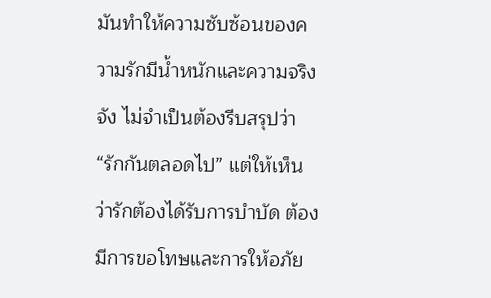มันทำให้ความซับซ้อนของความรักมีน้ำหนักและความจริงจัง ไม่จำเป็นต้องรีบสรุปว่า “รักกันตลอดไป” แต่ให้เห็นว่ารักต้องได้รับการบำบัด ต้องมีการขอโทษและการให้อภัย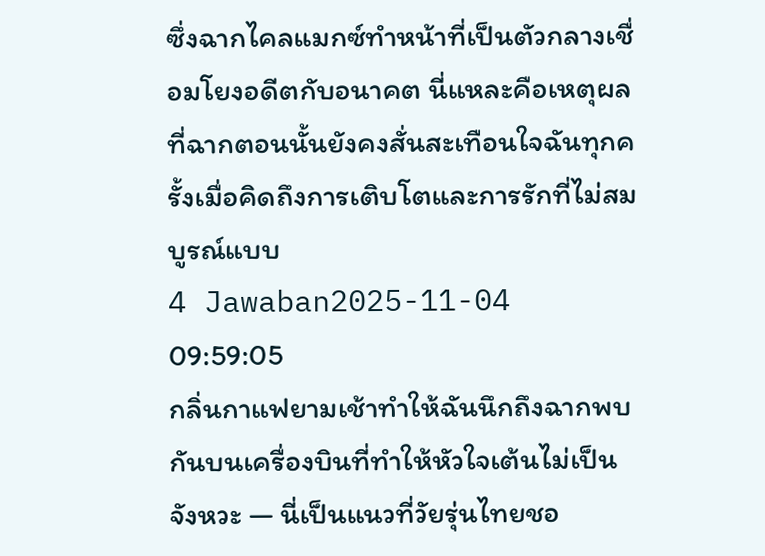ซึ่งฉากไคลแมกซ์ทำหน้าที่เป็นตัวกลางเชื่อมโยงอดีตกับอนาคต นี่แหละคือเหตุผลที่ฉากตอนนั้นยังคงสั่นสะเทือนใจฉันทุกครั้งเมื่อคิดถึงการเติบโตและการรักที่ไม่สมบูรณ์แบบ
4 Jawaban2025-11-04 09:59:05
กลิ่นกาแฟยามเช้าทำให้ฉันนึกถึงฉากพบกันบนเครื่องบินที่ทำให้หัวใจเต้นไม่เป็นจังหวะ — นี่เป็นแนวที่วัยรุ่นไทยชอ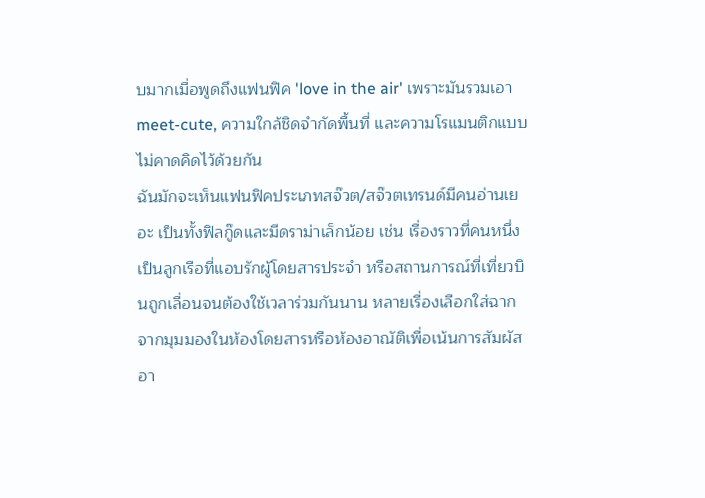บมากเมื่อพูดถึงแฟนฟิค 'love in the air' เพราะมันรวมเอา meet-cute, ความใกล้ชิดจำกัดพื้นที่ และความโรแมนติกแบบไม่คาดคิดไว้ด้วยกัน
ฉันมักจะเห็นแฟนฟิคประเภทสจ๊วต/สจ๊วตเทรนด์มีคนอ่านเยอะ เป็นทั้งฟิลกู๊ดและมีดราม่าเล็กน้อย เช่น เรื่องราวที่คนหนึ่งเป็นลูกเรือที่แอบรักผู้โดยสารประจำ หรือสถานการณ์ที่เที่ยวบินถูกเลื่อนจนต้องใช้เวลาร่วมกันนาน หลายเรื่องเลือกใส่ฉากจากมุมมองในห้องโดยสารหรือห้องอาณัติเพื่อเน้นการสัมผัสอา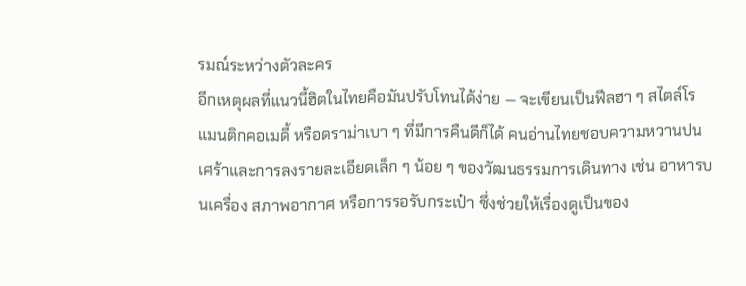รมณ์ระหว่างตัวละคร
อีกเหตุผลที่แนวนี้ฮิตในไทยคือมันปรับโทนได้ง่าย — จะเขียนเป็นฟีลฮา ๆ สไตล์โรแมนติกคอเมดี้ หรือดราม่าเบา ๆ ที่มีการคืนดีก็ได้ คนอ่านไทยชอบความหวานปนเศร้าและการลงรายละเอียดเล็ก ๆ น้อย ๆ ของวัฒนธรรมการเดินทาง เช่น อาหารบนเครื่อง สภาพอากาศ หรือการรอรับกระเป๋า ซึ่งช่วยให้เรื่องดูเป็นของ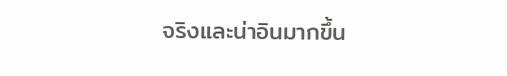จริงและน่าอินมากขึ้น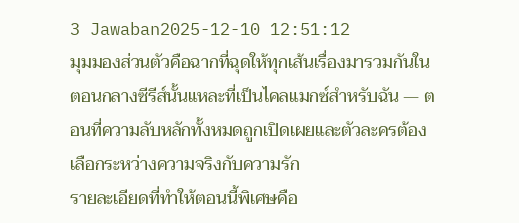3 Jawaban2025-12-10 12:51:12
มุมมองส่วนตัวคือฉากที่ฉุดให้ทุกเส้นเรื่องมารวมกันในตอนกลางซีรีส์นั้นแหละที่เป็นไคลแมกซ์สำหรับฉัน — ตอนที่ความลับหลักทั้งหมดถูกเปิดเผยและตัวละครต้องเลือกระหว่างความจริงกับความรัก
รายละเอียดที่ทำให้ตอนนี้พิเศษคือ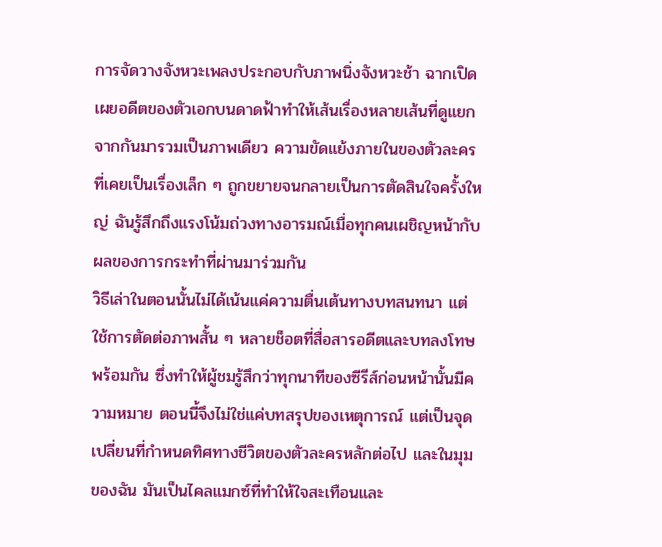การจัดวางจังหวะเพลงประกอบกับภาพนิ่งจังหวะช้า ฉากเปิดเผยอดีตของตัวเอกบนดาดฟ้าทำให้เส้นเรื่องหลายเส้นที่ดูแยกจากกันมารวมเป็นภาพเดียว ความขัดแย้งภายในของตัวละครที่เคยเป็นเรื่องเล็ก ๆ ถูกขยายจนกลายเป็นการตัดสินใจครั้งใหญ่ ฉันรู้สึกถึงแรงโน้มถ่วงทางอารมณ์เมื่อทุกคนเผชิญหน้ากับผลของการกระทำที่ผ่านมาร่วมกัน
วิธีเล่าในตอนนั้นไม่ได้เน้นแค่ความตื่นเต้นทางบทสนทนา แต่ใช้การตัดต่อภาพสั้น ๆ หลายช็อตที่สื่อสารอดีตและบทลงโทษพร้อมกัน ซึ่งทำให้ผู้ชมรู้สึกว่าทุกนาทีของซีรีส์ก่อนหน้านั้นมีความหมาย ตอนนี้จึงไม่ใช่แค่บทสรุปของเหตุการณ์ แต่เป็นจุดเปลี่ยนที่กำหนดทิศทางชีวิตของตัวละครหลักต่อไป และในมุมของฉัน มันเป็นไคลแมกซ์ที่ทำให้ใจสะเทือนและ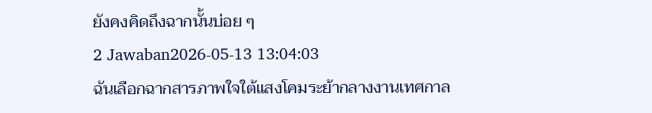ยังคงคิดถึงฉากนั้นบ่อย ๆ
2 Jawaban2026-05-13 13:04:03
ฉันเลือกฉากสารภาพใจใต้แสงโคมระย้ากลางงานเทศกาล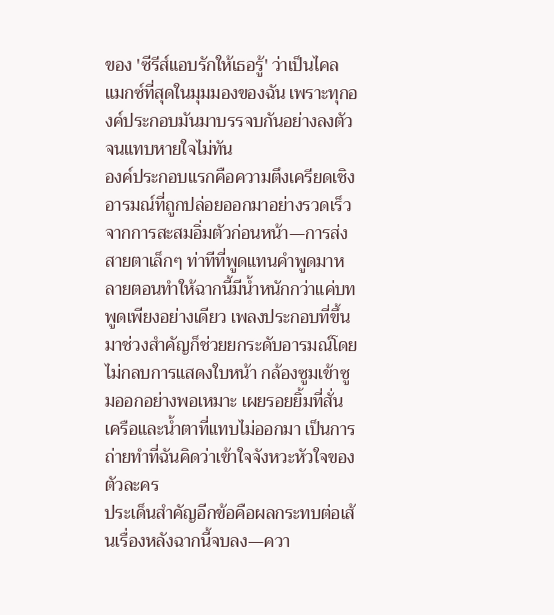ของ 'ซีรีส์แอบรักให้เธอรู้' ว่าเป็นไคลแมกซ์ที่สุดในมุมมองของฉัน เพราะทุกองค์ประกอบมันมาบรรจบกันอย่างลงตัวจนแทบหายใจไม่ทัน
องค์ประกอบแรกคือความตึงเครียดเชิงอารมณ์ที่ถูกปล่อยออกมาอย่างรวดเร็วจากการสะสมอิ่มตัวก่อนหน้า—การส่งสายตาเล็กๆ ท่าทีที่พูดแทนคำพูดมาหลายตอนทำให้ฉากนี้มีน้ำหนักกว่าแค่บทพูดเพียงอย่างเดียว เพลงประกอบที่ขึ้นมาช่วงสำคัญก็ช่วยยกระดับอารมณ์โดยไม่กลบการแสดงใบหน้า กล้องซูมเข้าซูมออกอย่างพอเหมาะ เผยรอยยิ้มที่สั่นเครือและน้ำตาที่แทบไม่ออกมา เป็นการถ่ายทำที่ฉันคิดว่าเข้าใจจังหวะหัวใจของตัวละคร
ประเด็นสำคัญอีกข้อคือผลกระทบต่อเส้นเรื่องหลังฉากนี้จบลง—ควา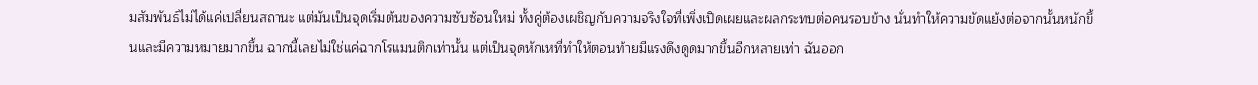มสัมพันธ์ไม่ได้แค่เปลี่ยนสถานะ แต่มันเป็นจุดเริ่มต้นของความซับซ้อนใหม่ ทั้งคู่ต้องเผชิญกับความจริงใจที่เพิ่งเปิดเผยและผลกระทบต่อคนรอบข้าง นั่นทำให้ความขัดแย้งต่อจากนั้นหนักขึ้นและมีความหมายมากขึ้น ฉากนี้เลยไม่ใช่แค่ฉากโรแมนติกเท่านั้น แต่เป็นจุดหักเหที่ทำให้ตอนท้ายมีแรงดึงดูดมากขึ้นอีกหลายเท่า ฉันออก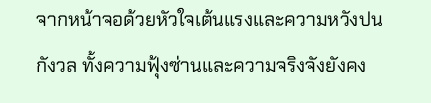จากหน้าจอด้วยหัวใจเต้นแรงและความหวังปนกังวล ทั้งความฟุ้งซ่านและความจริงจังยังคง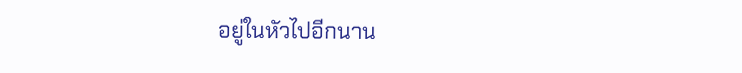อยู่ในหัวไปอีกนาน